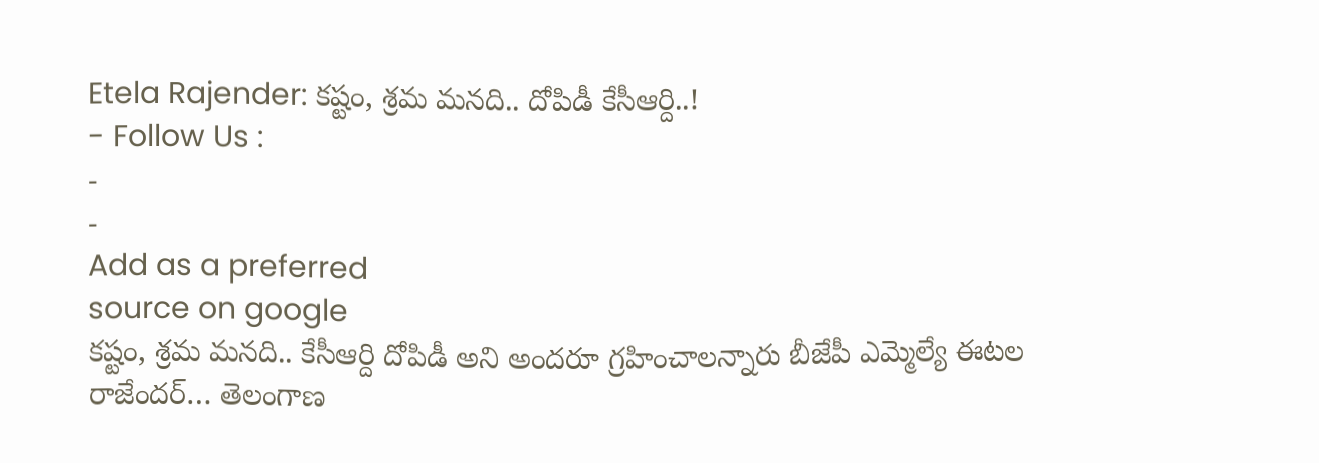Etela Rajender: కష్టం, శ్రమ మనది.. దోపిడీ కేసీఆర్ది..!
- Follow Us :
-
-
Add as a preferred
source on google
కష్టం, శ్రమ మనది.. కేసీఆర్ది దోపిడీ అని అందరూ గ్రహించాలన్నారు బీజేపీ ఎమ్మెల్యే ఈటల రాజేందర్… తెలంగాణ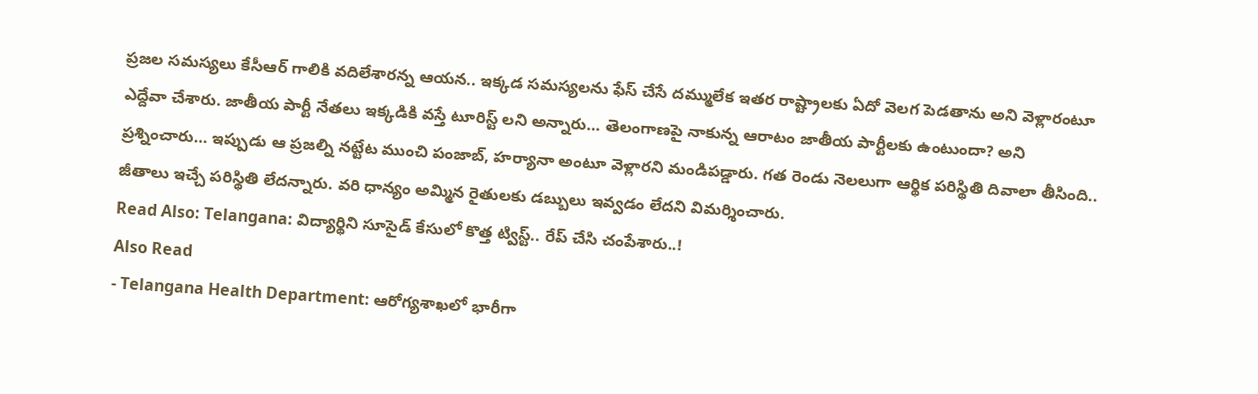ప్రజల సమస్యలు కేసీఆర్ గాలికి వదిలేశారన్న ఆయన.. ఇక్కడ సమస్యలను ఫేస్ చేసే దమ్ములేక ఇతర రాష్ట్రాలకు ఏదో వెలగ పెడతాను అని వెళ్లారంటూ ఎద్దేవా చేశారు. జాతీయ పార్టీ నేతలు ఇక్కడికి వస్తే టూరిస్ట్ లని అన్నారు… తెలంగాణపై నాకున్న ఆరాటం జాతీయ పార్టీలకు ఉంటుందా? అని ప్రశ్నించారు… ఇప్పుడు ఆ ప్రజల్ని నట్టేట ముంచి పంజాబ్, హర్యానా అంటూ వెళ్లారని మండిపడ్డారు. గత రెండు నెలలుగా ఆర్థిక పరిస్థితి దివాలా తీసింది.. జీతాలు ఇచ్చే పరిస్థితి లేదన్నారు. వరి ధాన్యం అమ్మిన రైతులకు డబ్బులు ఇవ్వడం లేదని విమర్శించారు.
Read Also: Telangana: విద్యార్థిని సూసైడ్ కేసులో కొత్త ట్విస్ట్.. రేప్ చేసి చంపేశారు..!
Also Read
- Telangana Health Department: ఆరోగ్యశాఖలో భారీగా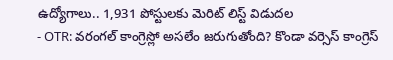ఉద్యోగాలు.. 1,931 పోస్టులకు మెరిట్ లిస్ట్ విడుదల
- OTR: వరంగల్ కాంగ్రెస్లో అసలేం జరుగుతోంది? కొండా వర్సెస్ కాంగ్రెస్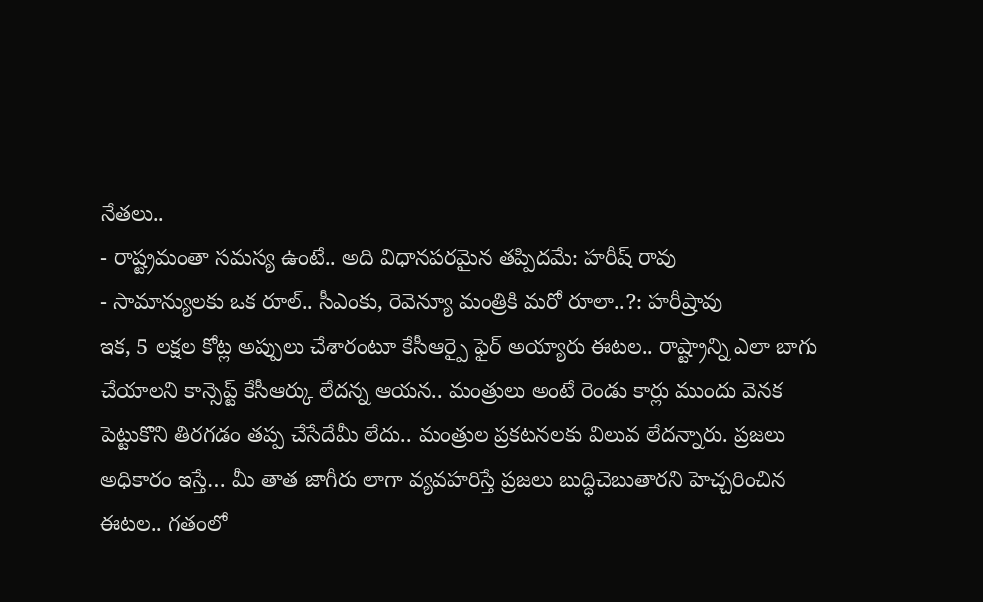నేతలు..
- రాష్ట్రమంతా సమస్య ఉంటే.. అది విధానపరమైన తప్పిదమే: హరీష్ రావు
- సామాన్యులకు ఒక రూల్.. సీఎంకు, రెవెన్యూ మంత్రికి మరో రూలా..?: హరీష్రావు
ఇక, 5 లక్షల కోట్ల అప్పులు చేశారంటూ కేసీఆర్పై ఫైర్ అయ్యారు ఈటల.. రాష్ట్రాన్ని ఎలా బాగు చేయాలని కాన్సెప్ట్ కేసీఆర్కు లేదన్న ఆయన.. మంత్రులు అంటే రెండు కార్లు ముందు వెనక పెట్టుకొని తిరగడం తప్ప చేసేదేమీ లేదు.. మంత్రుల ప్రకటనలకు విలువ లేదన్నారు. ప్రజలు అధికారం ఇస్తే… మీ తాత జాగీరు లాగా వ్యవహరిస్తే ప్రజలు బుద్ధిచెబుతారని హెచ్చరించిన ఈటల.. గతంలో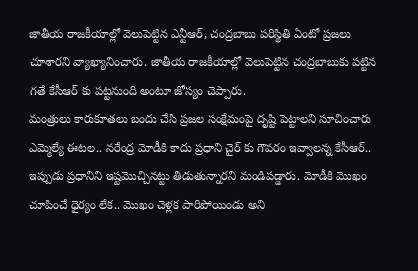జాతీయ రాజకీయాల్లో వెలుపెట్టిన ఎన్టీఆర్, చంద్రబాబు పరిస్థితి ఏంటో ప్రజలు చూశారని వ్యాఖ్యానించారు. జాతీయ రాజకీయాల్లో వెలుపెట్టిన చంద్రబాబుకు పట్టిన గతే కేసీఆర్ కు పట్టనుంది అంటూ జోస్యం చెప్పారు.
మంత్రులు కారుకూతలు బందు చేసి ప్రజల సంక్షేమంపై దృష్టి పెట్టాలని సూచించారు ఎమ్మెల్యే ఈటల.. నరేంద్ర మోడీకి కాదు ప్రధాని చైర్ కు గౌవరం ఇవ్వాలన్న కేసీఆర్.. ఇప్పుడు ప్రధానిని ఇష్టమొచ్చినట్టు తిడుతున్నారని మండిపడ్డారు. మోడీకి మొఖం చూపించే ధైర్యం లేక.. మొఖం చెళ్లక పారిపోయిండు అని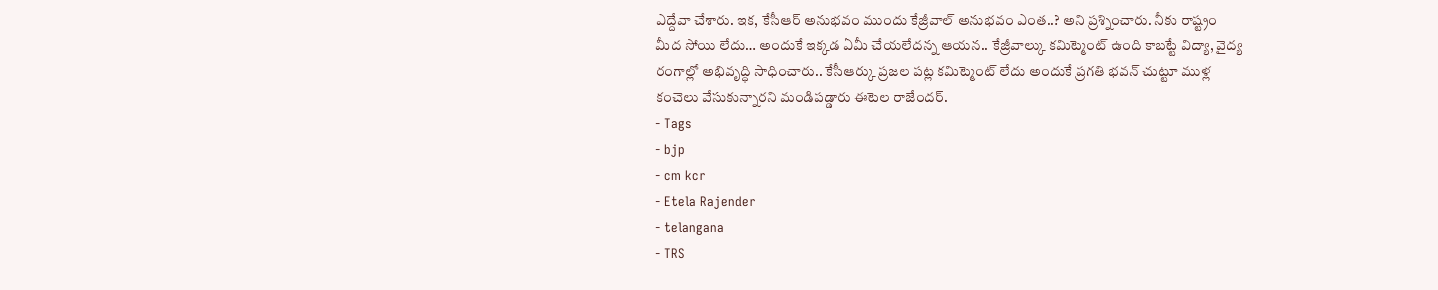ఎద్దేవా చేశారు. ఇక, కేసీఆర్ అనుభవం ముందు కేజ్రీవాల్ అనుభవం ఎంత..? అని ప్రశ్నించారు. నీకు రాష్ట్రం మీద సోయి లేదు… అందుకే ఇక్కడ ఏమీ చేయలేదన్న ఆయన.. కేజ్రీవాల్కు కమిట్మెంట్ ఉంది కాబట్టే విద్యా, వైద్య రంగాల్లో అభివృద్ధి సాధించారు.. కేసీఆర్కు ప్రజల పట్ల కమిట్మెంట్ లేదు అందుకే ప్రగతి భవన్ చుట్టూ ముళ్ల కంచెలు వేసుకున్నారని మండిపడ్డారు ఈటెల రాజేందర్.
- Tags
- bjp
- cm kcr
- Etela Rajender
- telangana
- TRS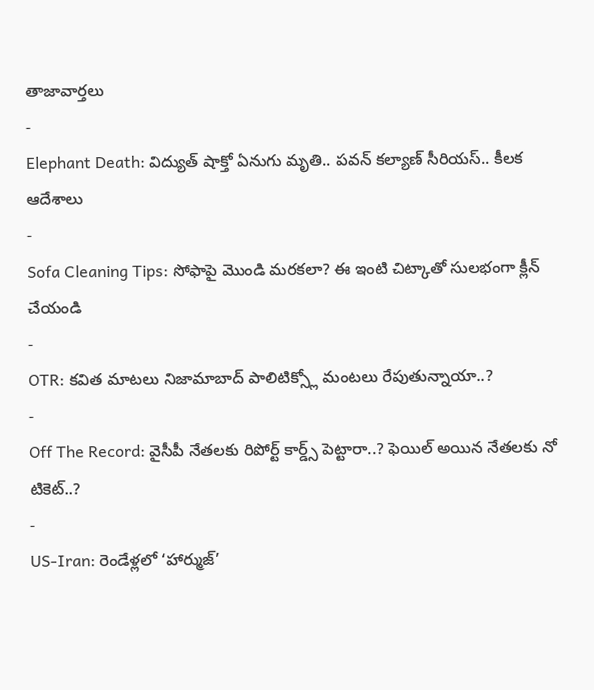తాజావార్తలు
-
Elephant Death: విద్యుత్ షాక్తో ఏనుగు మృతి.. పవన్ కల్యాణ్ సీరియస్.. కీలక ఆదేశాలు
-
Sofa Cleaning Tips: సోఫాపై మొండి మరకలా? ఈ ఇంటి చిట్కాతో సులభంగా క్లీన్ చేయండి
-
OTR: కవిత మాటలు నిజామాబాద్ పాలిటిక్స్లో మంటలు రేపుతున్నాయా..?
-
Off The Record: వైసీపీ నేతలకు రిపోర్ట్ కార్డ్స్ పెట్టారా..? ఫెయిల్ అయిన నేతలకు నో టికెట్..?
-
US-Iran: రెండేళ్లలో ‘హార్ముజ్’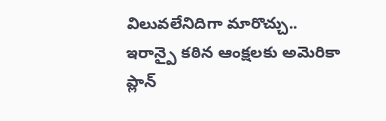విలువలేనిదిగా మారొచ్చు.. ఇరాన్పై కఠిన ఆంక్షలకు అమెరికా ప్లాన్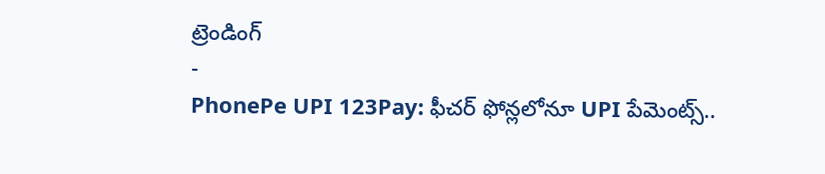ట్రెండింగ్
-
PhonePe UPI 123Pay: ఫీచర్ ఫోన్లలోనూ UPI పేమెంట్స్..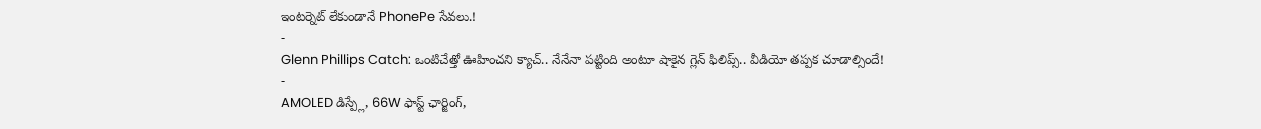ఇంటర్నెట్ లేకుండానే PhonePe సేవలు.!
-
Glenn Phillips Catch: ఒంటిచేత్తో ఊహించని క్యాచ్.. నేనేనా పట్టింది అంటూ షాకైన గ్లెన్ ఫిలిప్స్.. వీడియో తప్పక చూడాల్సిందే!
-
AMOLED డిస్ప్లే, 66W ఫాస్ట్ ఛార్జింగ్,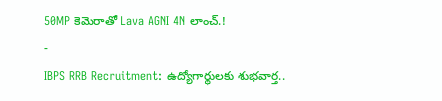50MP కెమెరాతో Lava AGNI 4N లాంచ్.!
-
IBPS RRB Recruitment: ఉద్యోగార్థులకు శుభవార్త..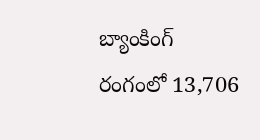బ్యాంకింగ్ రంగంలో 13,706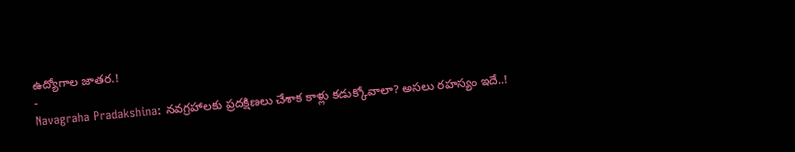ఉద్యోగాల జాతర.!
-
Navagraha Pradakshina: నవగ్రహాలకు ప్రదక్షిణలు చేశాక కాళ్లు కడుక్కోవాలా? అసలు రహస్యం ఇదే..!